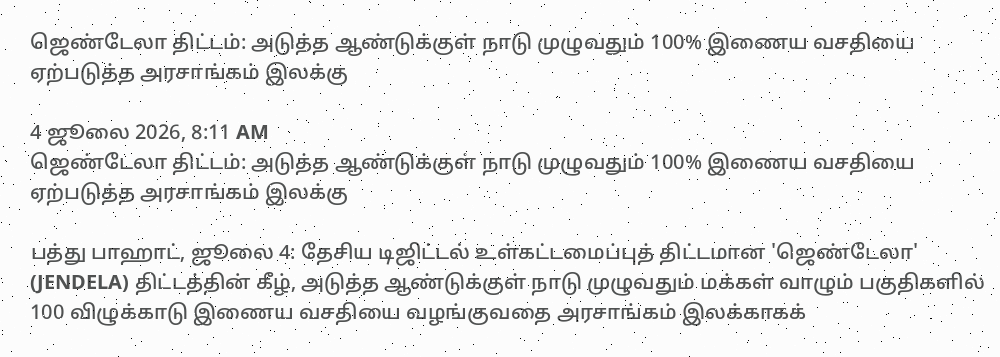ஜெண்டேலா திட்டம்: அடுத்த ஆண்டுக்குள் நாடு முழுவதும் 100% இணைய வசதியை ஏற்படுத்த அரசாங்கம் இலக்கு

4 ஜூலை 2026, 8:11 AM
ஜெண்டேலா திட்டம்: அடுத்த ஆண்டுக்குள் நாடு முழுவதும் 100% இணைய வசதியை ஏற்படுத்த அரசாங்கம் இலக்கு

பத்து பாஹாட், ஜூலை 4: தேசிய டிஜிட்டல் உள்கட்டமைப்புத் திட்டமான 'ஜெண்டேலா' (JENDELA) திட்டத்தின் கீழ், அடுத்த ஆண்டுக்குள் நாடு முழுவதும் மக்கள் வாழும் பகுதிகளில் 100 விழுக்காடு இணைய வசதியை வழங்குவதை அரசாங்கம் இலக்காகக்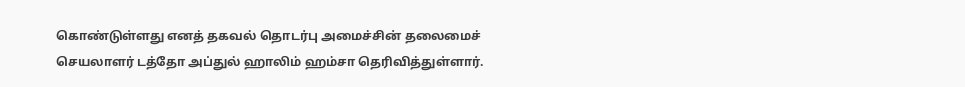கொண்டுள்ளது எனத் தகவல் தொடர்பு அமைச்சின் தலைமைச் செயலாளர் டத்தோ அப்துல் ஹாலிம் ஹம்சா தெரிவித்துள்ளார்.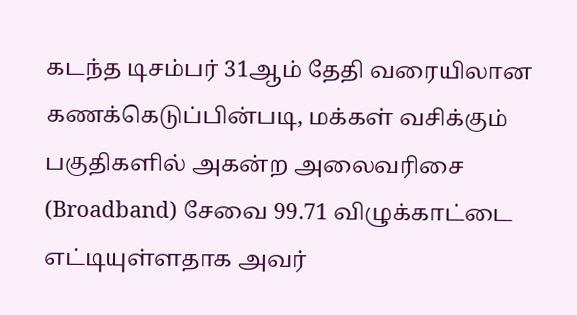கடந்த டிசம்பர் 31ஆம் தேதி வரையிலான கணக்கெடுப்பின்படி, மக்கள் வசிக்கும் பகுதிகளில் அகன்ற அலைவரிசை (Broadband) சேவை 99.71 விழுக்காட்டை எட்டியுள்ளதாக அவர்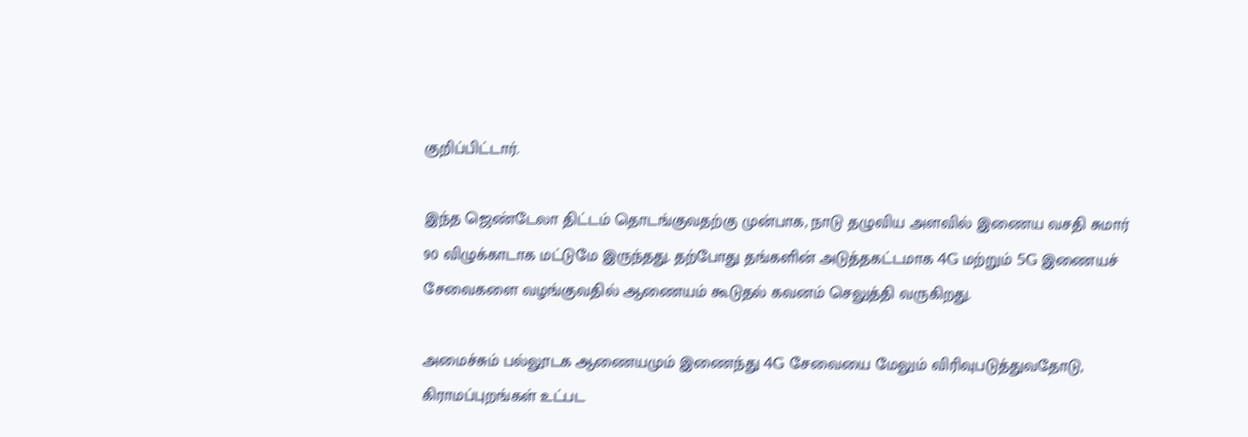குறிப்பிட்டார்.

இந்த ஜெண்டேலா திட்டம் தொடங்குவதற்கு முன்பாக, நாடு தழுவிய அளவில் இணைய வசதி சுமார் 90 விழுக்காடாக மட்டுமே இருந்தது. தற்போது தங்களின் அடுத்தகட்டமாக 4G மற்றும் 5G இணையச் சேவைகளை வழங்குவதில் ஆணையம் கூடுதல் கவனம் செலுத்தி வருகிறது.

அமைச்சும் பல்லூடக ஆணையமும் இணைந்து 4G சேவையை மேலும் விரிவுபடுத்துவதோடு, கிராமப்புறங்கள் உட்பட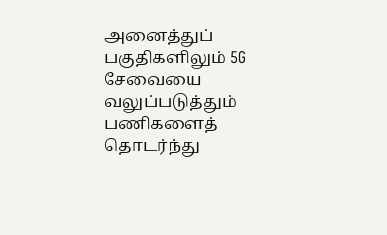அனைத்துப் பகுதிகளிலும் 5G சேவையை வலுப்படுத்தும் பணிகளைத் தொடர்ந்து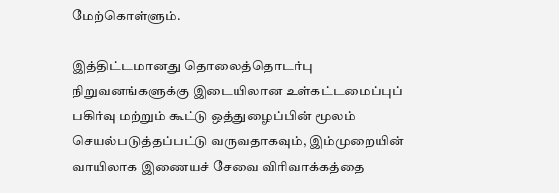மேற்கொள்ளும்.

இத்திட்டமானது தொலைத்தொடர்பு நிறுவனங்களுக்கு இடையிலான உள்கட்டமைப்புப் பகிர்வு மற்றும் கூட்டு ஒத்துழைப்பின் மூலம் செயல்படுத்தப்பட்டு வருவதாகவும், இம்முறையின் வாயிலாக இணையச் சேவை விரிவாக்கத்தை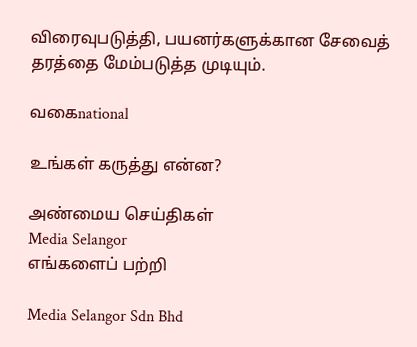விரைவுபடுத்தி, பயனர்களுக்கான சேவைத் தரத்தை மேம்படுத்த முடியும்.

வகைnational

உங்கள் கருத்து என்ன?

அண்மைய செய்திகள்
Media Selangor
எங்களைப் பற்றி

Media Selangor Sdn Bhd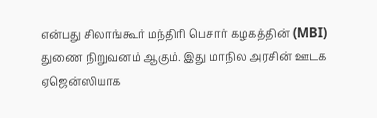என்பது சிலாங்கூர் மந்திரி பெசார் கழகத்தின் (MBI) துணை நிறுவனம் ஆகும். இது மாநில அரசின் ஊடக ஏஜென்ஸியாக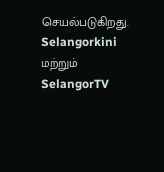செயல்படுகிறது. Selangorkini மற்றும் SelangorTV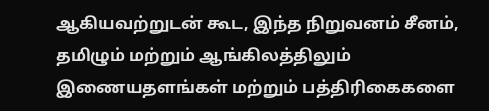ஆகியவற்றுடன் கூட, இந்த நிறுவனம் சீனம், தமிழும் மற்றும் ஆங்கிலத்திலும் இணையதளங்கள் மற்றும் பத்திரிகைகளை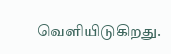வெளியிடுகிறது.